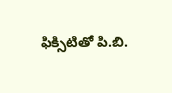ఫిక్సిటితో పి.బి.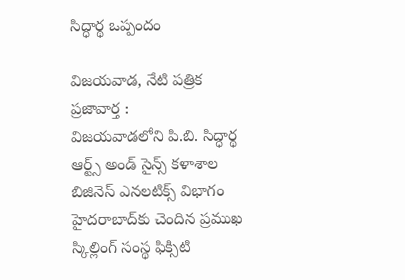సిద్ధార్థ ఒప్పందం

విజయవాడ, నేటి పత్రిక ప్రజావార్త :
విజయవాడలోని పి.బి. సిద్ధార్థ ఆర్ట్స్ అండ్ సైన్స్ కళాశాల బిజినెస్ ఎనలటిక్స్ విభాగం హైదరాబాద్‌కు చెందిన ప్రముఖ స్కిల్లింగ్ సంస్థ ఫిక్సిటి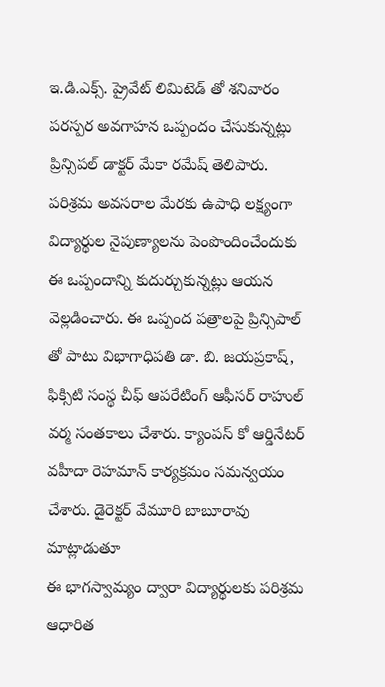ఇ.డి.ఎక్స్. ప్రైవేట్ లిమిటెడ్ తో శనివారం పరస్పర అవగాహన ఒప్పందం చేసుకున్నట్లు ప్రిన్సిపల్ డాక్టర్ మేకా రమేష్ తెలిపారు. పరిశ్రమ అవసరాల మేరకు ఉపాధి లక్ష్యంగా విద్యార్థుల నైపుణ్యాలను పెంపొందించేందుకు ఈ ఒప్పందాన్ని కుదుర్చుకున్నట్లు ఆయన వెల్లడించారు. ఈ ఒప్పంద పత్రాలపై ప్రిన్సిపాల్ తో పాటు విభాగాధిపతి డా. బి. జయప్రకాష్, ఫిక్సిటి సంస్థ చీఫ్ ఆపరేటింగ్ ఆఫీసర్ రాహుల్ వర్మ సంతకాలు చేశారు. క్యాంపస్ కో ఆర్డినేటర్ వహీదా రెహమాన్ కార్యక్రమం సమన్వయం చేశారు. డైరెక్టర్ వేమూరి బాబూరావు మాట్లాడుతూ
ఈ భాగస్వామ్యం ద్వారా విద్యార్థులకు పరిశ్రమ ఆధారిత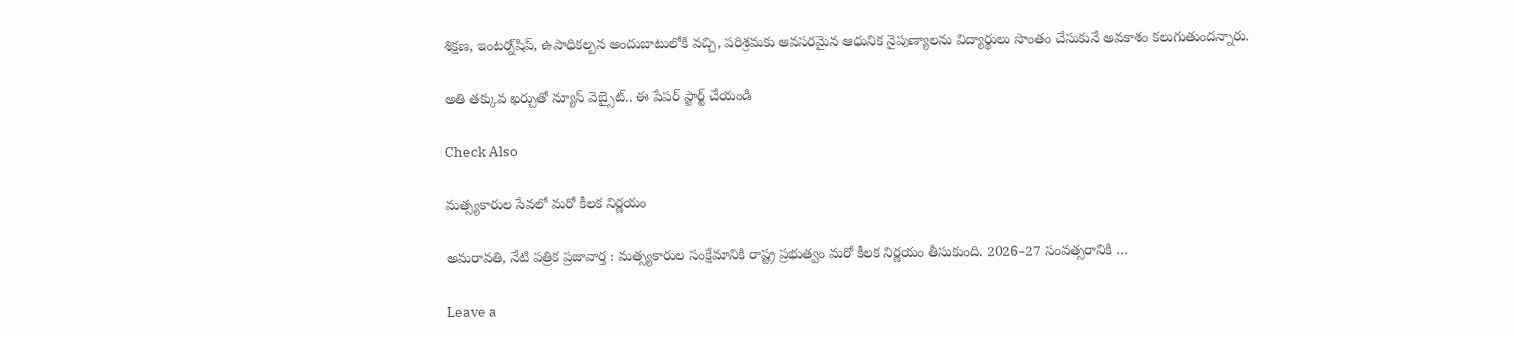శిక్షణ, ఇంటర్న్‌షిప్‌, ఉపాధికల్పన అందుబాటులోకి వచ్చి, పరిశ్రమకు అవసరమైన ఆధునిక నైపుణ్యాలను విద్యార్థులు సొంతం చేసుకునే అవకాశం కలుగుతుందన్నారు.

అతి తక్కువ ఖర్చుతో న్యూస్ వెబ్సైట్.. ఈ పేపర్ స్టార్ట్ చేయండి

Check Also

మత్స్యకారుల సేవలో మరో కీలక నిర్ణయం

అమరావతి, నేటి పత్రిక ప్రజావార్త : మత్స్యకారుల సంక్షేమానికి రాష్ట్ర ప్రభుత్వం మరో కీలక నిర్ణయం తీసుకుంది. 2026–27 సంవత్సరానికి …

Leave a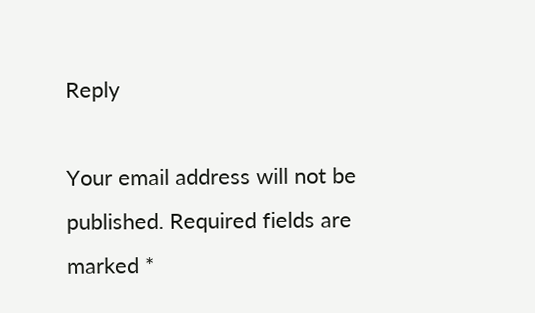Reply

Your email address will not be published. Required fields are marked *